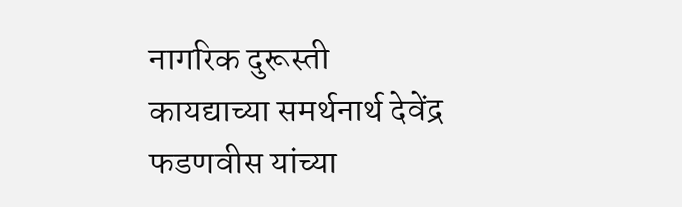नागरिक दुरूस्ती कायद्याच्या समर्थनार्थ देवेंद्र फडणवीस यांच्या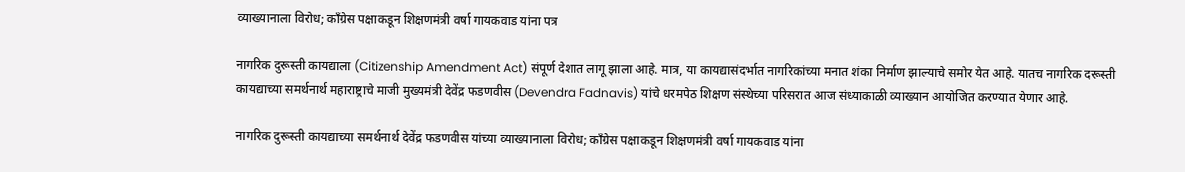व्याख्यानाला विरोध; कॉंग्रेस पक्षाकडून शिक्षणमंत्री वर्षा गायकवाड यांना पत्र

नागरिक दुरूस्ती कायद्याला (Citizenship Amendment Act) संपूर्ण देशात लागू झाला आहे. मात्र, या कायद्यासंदर्भात नागरिकांच्या मनात शंका निर्माण झाल्याचे समोर येत आहे. यातच नागरिक दरूस्ती कायद्याच्या समर्थनार्थ महाराष्ट्राचे माजी मुख्यमंत्री देवेंद्र फडणवीस (Devendra Fadnavis) यांचे धरमपेठ शिक्षण संस्थेच्या परिसरात आज संध्याकाळी व्याख्यान आयोजित करण्यात येणार आहे.

नागरिक दुरूस्ती कायद्याच्या समर्थनार्थ देवेंद्र फडणवीस यांच्या व्याख्यानाला विरोध; कॉंग्रेस पक्षाकडून शिक्षणमंत्री वर्षा गायकवाड यांना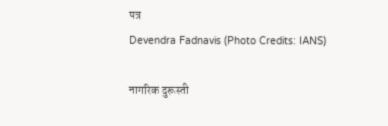पत्र
Devendra Fadnavis (Photo Credits: IANS)

नागरिक दुरूस्ती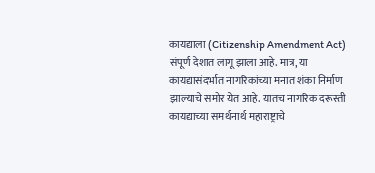कायद्याला (Citizenship Amendment Act) संपूर्ण देशात लागू झाला आहे. मात्र, या कायद्यासंदर्भात नागरिकांच्या मनात शंका निर्माण झाल्याचे समोर येत आहे. यातच नागरिक दरूस्ती कायद्याच्या समर्थनार्थ महाराष्ट्राचे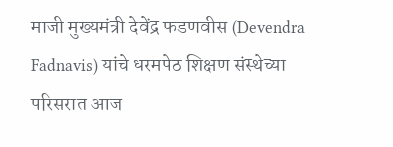माजी मुख्यमंत्री देवेंद्र फडणवीस (Devendra Fadnavis) यांचे धरमपेठ शिक्षण संस्थेच्या परिसरात आज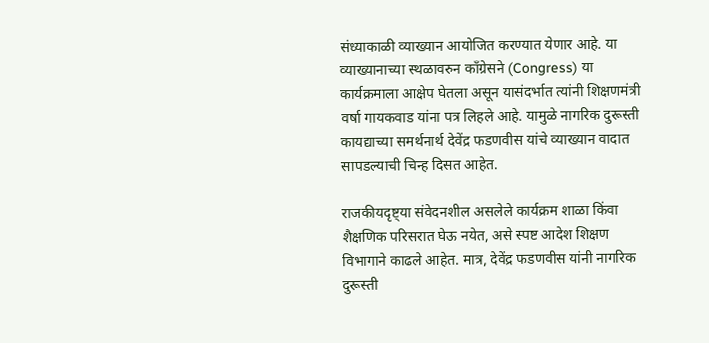संध्याकाळी व्याख्यान आयोजित करण्यात येणार आहे. या व्याख्यानाच्या स्थळावरुन काँग्रेसने (Congress) या कार्यक्रमाला आक्षेप घेतला असून यासंदर्भात त्यांनी शिक्षणमंत्री वर्षा गायकवाड यांना पत्र लिहले आहे. यामुळे नागरिक दुरूस्ती कायद्याच्या समर्थनार्थ देवेंद्र फडणवीस यांचे व्याख्यान वादात सापडल्याची चिन्ह दिसत आहेत.

राजकीयदृष्ट्या संवेदनशील असलेले कार्यक्रम शाळा किंवा शैक्षणिक परिसरात घेऊ नयेत, असे स्पष्ट आदेश शिक्षण विभागाने काढले आहेत. मात्र, देवेंद्र फडणवीस यांनी नागरिक दुरूस्ती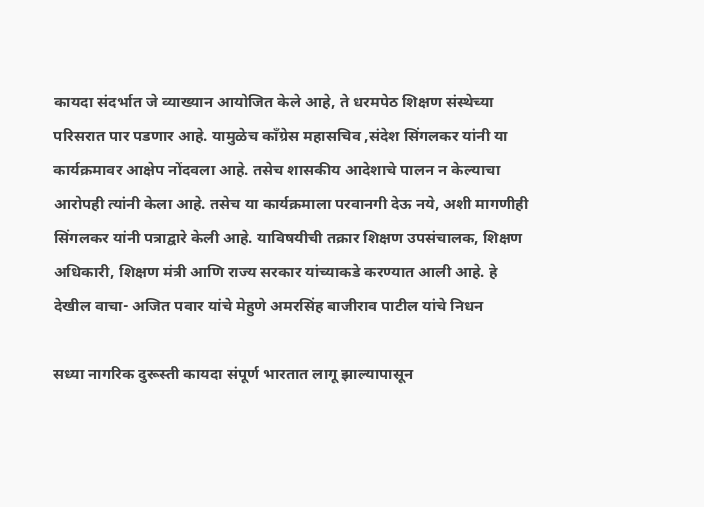कायदा संदर्भात जे व्याख्यान आयोजित केले आहे, ते धरमपेठ शिक्षण संस्थेच्या परिसरात पार पडणार आहे. यामुळेच काँग्रेस महासचिव ,संदेश सिंगलकर यांनी या कार्यक्रमावर आक्षेप नोंदवला आहे. तसेच शासकीय आदेशाचे पालन न केल्याचा आरोपही त्यांनी केला आहे. तसेच या कार्यक्रमाला परवानगी देऊ नये, अशी मागणीही सिंगलकर यांनी पत्राद्वारे केली आहे. याविषयीची तक्रार शिक्षण उपसंचालक, शिक्षण अधिकारी, शिक्षण मंत्री आणि राज्य सरकार यांच्याकडे करण्यात आली आहे. हे देखील वाचा- अजित पवार यांचे मेहुणे अमरसिंह बाजीराव पाटील यांचे निधन

सध्या नागरिक दुरूस्ती कायदा संपूर्ण भारतात लागू झाल्यापासून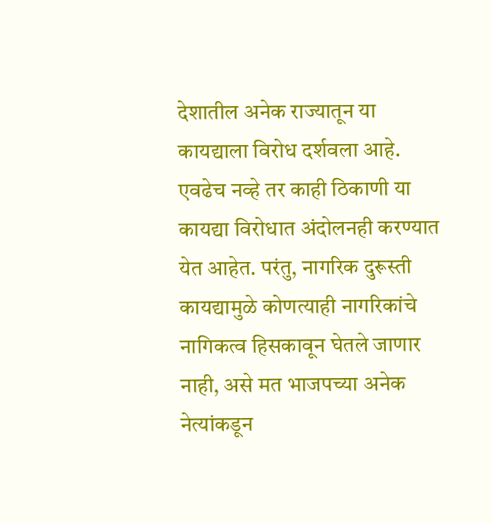देशातील अनेक राज्यातून या कायद्याला विरोध दर्शवला आहे. एवढेच नव्हे तर काही ठिकाणी या कायद्या विरोधात अंदोलनही करण्यात येत आहेत. परंतु, नागरिक दुरूस्ती कायद्यामुळे कोणत्याही नागरिकांचे नागिकत्व हिसकावून घेतले जाणार नाही, असे मत भाजपच्या अनेक नेत्यांकडून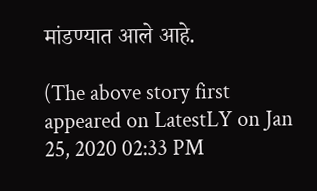मांडण्यात आले आहे.

(The above story first appeared on LatestLY on Jan 25, 2020 02:33 PM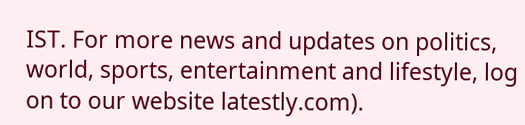IST. For more news and updates on politics, world, sports, entertainment and lifestyle, log on to our website latestly.com).